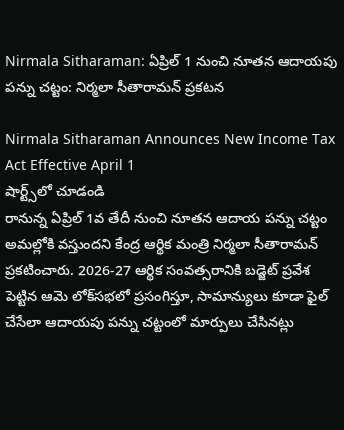Nirmala Sitharaman: ఏప్రిల్ 1 నుంచి నూతన ఆదాయపు పన్ను చట్టం: నిర్మలా సీతారామన్ ప్రకటన

Nirmala Sitharaman Announces New Income Tax Act Effective April 1
షార్ట్స్‌లో చూడండి
రానున్న ఏప్రిల్ 1వ తేదీ నుంచి నూతన ఆదాయ పన్ను చట్టం అమల్లోకి వస్తుందని కేంద్ర ఆర్థిక మంత్రి నిర్మలా సీతారామన్ ప్రకటించారు. 2026-27 ఆర్థిక సంవత్సరానికి బడ్జెట్ ప్రవేశ పెట్టిన ఆమె లోక్‌సభలో ప్రసంగిస్తూ, సామాన్యులు కూడా ఫైల్ చేసేలా ఆదాయపు పన్ను చట్టంలో మార్పులు చేసినట్లు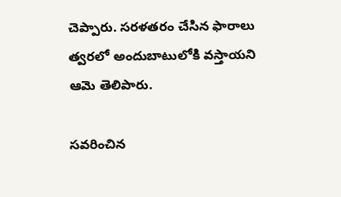చెప్పారు. సరళతరం చేసిన ఫారాలు త్వరలో అందుబాటులోకి వస్తాయని ఆమె తెలిపారు.

సవరించిన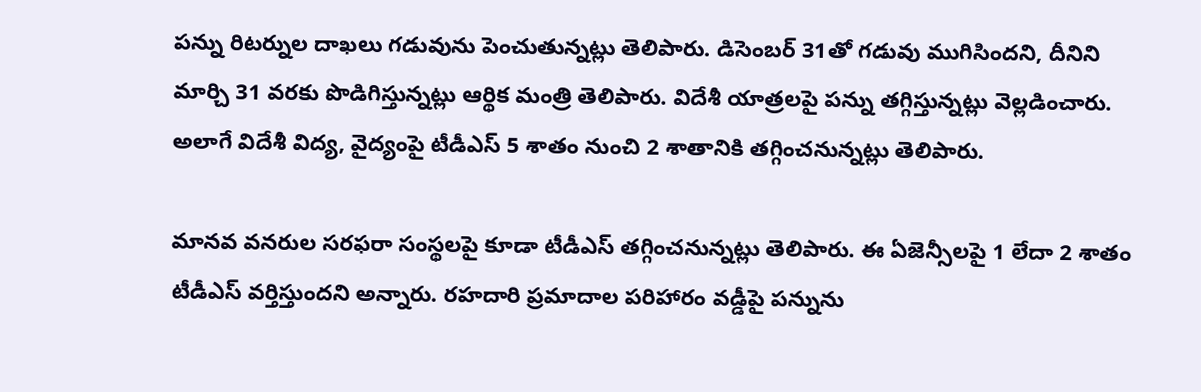పన్ను రిటర్నుల దాఖలు గడువును పెంచుతున్నట్లు తెలిపారు. డిసెంబర్ 31తో గడువు ముగిసిందని, దీనిని మార్చి 31 వరకు పొడిగిస్తున్నట్లు ఆర్థిక మంత్రి తెలిపారు. విదేశీ యాత్రలపై పన్ను తగ్గిస్తున్నట్లు వెల్లడించారు. అలాగే విదేశీ విద్య, వైద్యంపై టీడీఎస్ 5 శాతం నుంచి 2 శాతానికి తగ్గించనున్నట్లు తెలిపారు.

మానవ వనరుల సరఫరా సంస్థలపై కూడా టీడీఎస్ తగ్గించనున్నట్లు తెలిపారు. ఈ ఏజెన్సీలపై 1 లేదా 2 శాతం టీడీఎస్ వర్తిస్తుందని అన్నారు. రహదారి ప్రమాదాల పరిహారం వడ్డీపై పన్నును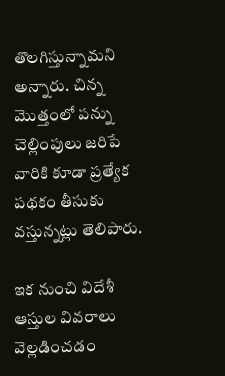తొలగిస్తున్నామని అన్నారు. చిన్న మొత్తంలో పన్ను చెల్లింపులు జరిపే వారికి కూడా ప్రత్యేక పథకం తీసుకు వస్తున్నట్లు తెలిపారు.

ఇక నుంచి విదేశీ ఆస్తుల వివరాలు వెల్లడించడం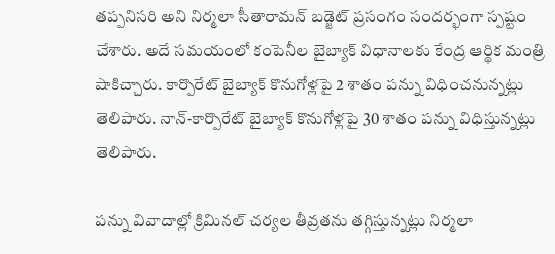తప్పనిసరి అని నిర్మలా సీతారామన్ బడ్జెట్ ప్రసంగం సందర్భంగా స్పష్టం చేశారు. అదే సమయంలో కంపెనీల బైబ్యాక్ విధానాలకు కేంద్ర ఆర్థిక మంత్రి షాకిచ్చారు. కార్పొరేట్ బైబ్యాక్ కొనుగోళ్లపై 2 శాతం పన్ను విధించనున్నట్లు తెలిపారు. నాన్-కార్పొరేట్ బైబ్యాక్ కొనుగోళ్లపై 30 శాతం పన్ను విధిస్తున్నట్లు తెలిపారు.

పన్ను వివాదాల్లో క్రిమినల్ చర్యల తీవ్రతను తగ్గిస్తున్నట్లు నిర్మలా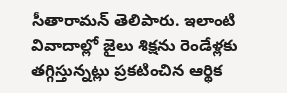సీతారామన్ తెలిపారు. ఇలాంటి వివాదాల్లో జైలు శిక్షను రెండేళ్లకు తగ్గిస్తున్నట్లు ప్రకటించిన ఆర్థిక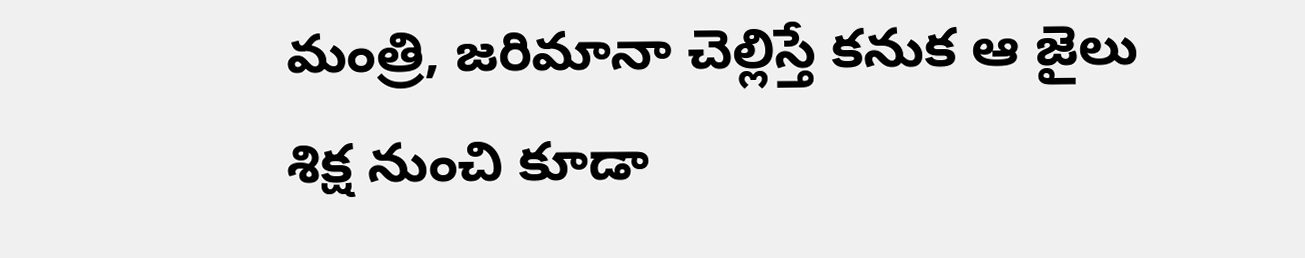మంత్రి, జరిమానా చెల్లిస్తే కనుక ఆ జైలు శిక్ష నుంచి కూడా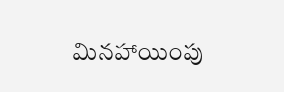మినహాయింపు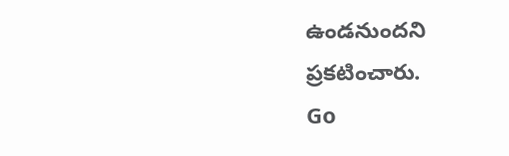ఉండనుందని ప్రకటించారు.
Go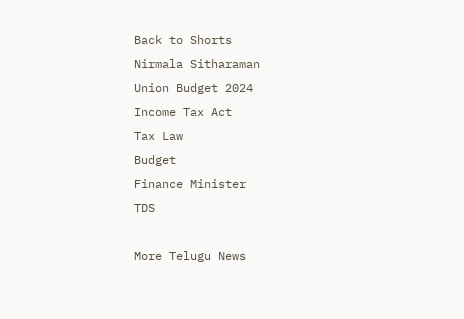Back to Shorts
Nirmala Sitharaman
Union Budget 2024
Income Tax Act
Tax Law
Budget
Finance Minister
TDS

More Telugu News